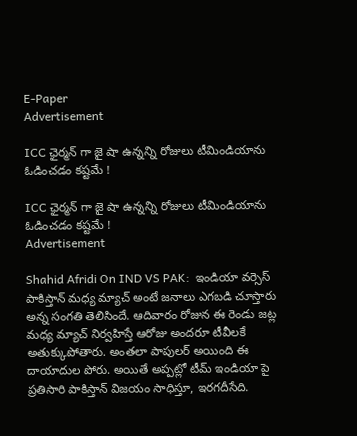E-Paper
Advertisement

ICC ఛైర్మ‌న్ గా జై షా ఉన్న‌న్ని రోజులు టీమిండియాను ఓడించ‌డం క‌ష్ట‌మే !

ICC ఛైర్మ‌న్ గా జై షా ఉన్న‌న్ని రోజులు టీమిండియాను ఓడించ‌డం క‌ష్ట‌మే !
Advertisement

Shahid Afridi On IND VS PAK:  ఇండియా వర్సెస్ పాకిస్తాన్ మధ్య మ్యాచ్ అంటే జనాలు ఎగబడి చూస్తారు అన్న సంగతి తెలిసిందే. ఆదివారం రోజున ఈ రెండు జట్ల మధ్య మ్యాచ్ నిర్వహిస్తే ఆరోజు అందరూ టీవీలకే అతుక్కుపోతారు. అంతలా పాపులర్ అయింది ఈ దాయాదుల పోరు. అయితే అప్పట్లో టీమ్ ఇండియా పై ప్రతిసారి పాకిస్తాన్ విజయం సాధిస్తూ, ఇరగదీసేది.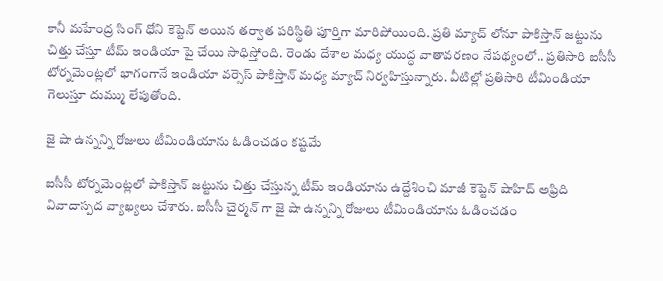కానీ మహేంద్ర సింగ్ ధోని కెప్టెన్ అయిన తర్వాత పరిస్థితి పూర్తిగా మారిపోయింది. ప్రతి మ్యాచ్ లోనూ పాకిస్తాన్ జట్టును చిత్తు చేస్తూ టీమ్ ఇండియా పై చేయి సాధిస్తోంది. రెండు దేశాల మధ్య యుద్ధ వాతావరణం నేపథ్యంలో.. ప్రతిసారి ఐసీసీ టోర్నమెంట్లలో భాగంగానే ఇండియా వర్సెస్ పాకిస్తాన్ మధ్య మ్యాచ్ నిర్వహిస్తున్నారు. వీటిల్లో ప్రతిసారి టీమిండియా గెలుస్తూ దుమ్ము లేపుతోంది.

జై షా ఉన్న‌న్ని రోజులు టీమిండియాను ఓడించ‌డం క‌ష్ట‌మే

ఐసీసీ టోర్నమెంట్లలో పాకిస్తాన్ జట్టును చిత్తు చేస్తున్న టీమ్ ఇండియాను ఉద్దేశించి మాజీ కెప్టెన్ షాహిద్ అఫ్రిది వివాదాస్పద వ్యాఖ్యలు చేశారు. ఐసీసీ చైర్మన్ గా జై షా ఉన్నన్ని రోజులు టీమిండియాను ఓడించడం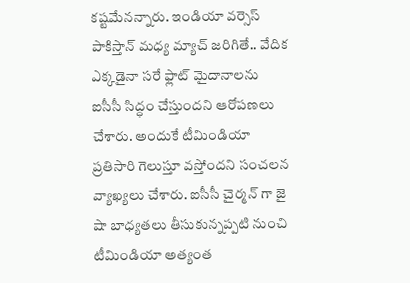కష్టమేనన్నారు. ఇండియా వర్సెస్ పాకిస్తాన్ మధ్య మ్యాచ్ జరిగితే.. వేదిక ఎక్కడైనా సరే ఫ్లాట్ మైదానాలను ఐసీసీ సిద్ధం చేస్తుందని ఆరోపణలు చేశారు. అందుకే టీమిండియా ప్రతిసారి గెలుస్తూ వస్తోందని సంచలన వ్యాఖ్యలు చేశారు. ఐసీసీ చైర్మన్ గా జై షా బాధ్యతలు తీసుకున్నప్పటి నుంచి టీమిండియా అత్యంత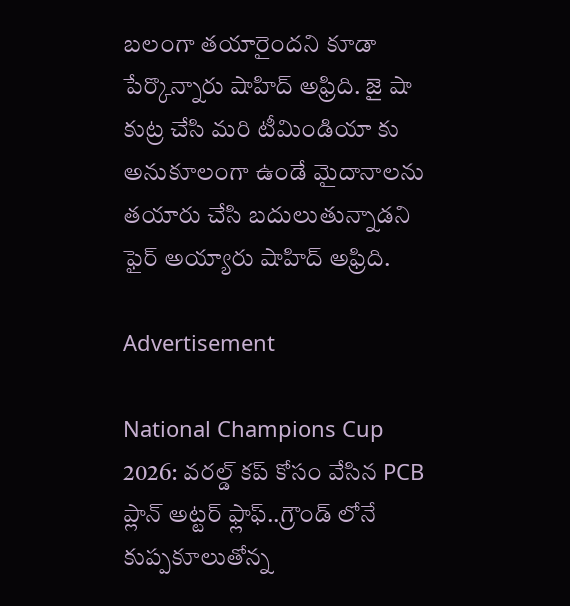బలంగా తయారైందని కూడా పేర్కొన్నారు షాహిద్ అఫ్రిది. జై షా కుట్ర చేసి మరి టీమిండియా కు అనుకూలంగా ఉండే మైదానాలను తయారు చేసి బదులుతున్నాడని ఫైర్ అయ్యారు షాహిద్ అఫ్రిది.

Advertisement

National Champions Cup 2026: వ‌ర‌ల్డ్ క‌ప్ కోసం వేసిన PCB ప్లాన్ అట్ట‌ర్ ఫ్లాఫ్‌..గ్రౌండ్ లోనే కుప్ప‌కూలుతోన్న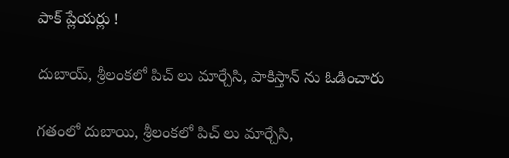పాక్ ప్లేయ‌ర్లు !

దుబాయ్‌, శ్రీలంక‌లో పిచ్ లు మార్చేసి, పాకిస్తాన్ ను ఓడించారు

గ‌తంలో దుబాయి, శ్రీలంకలో పిచ్ లు మార్చేసి,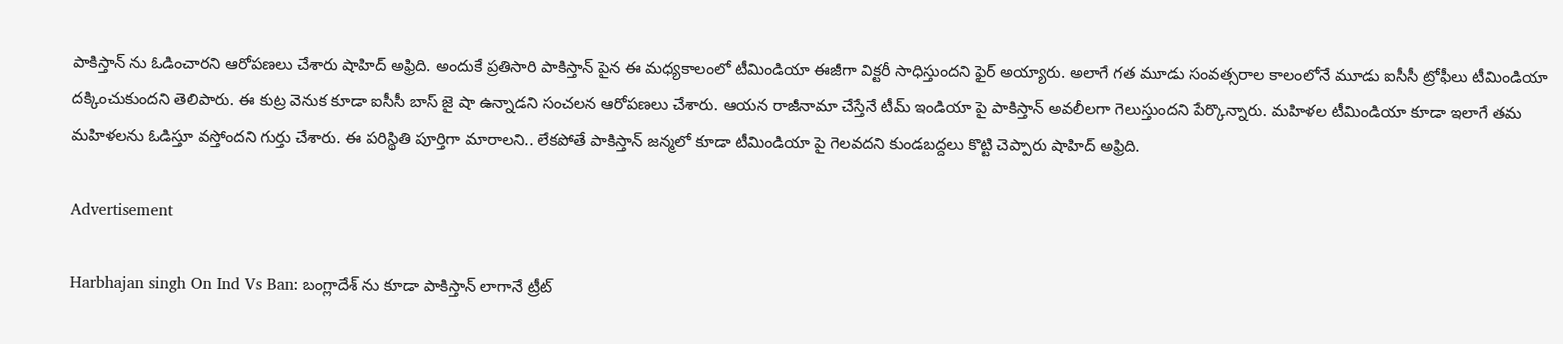పాకిస్తాన్ ను ఓడించార‌ని ఆరోప‌ణ‌లు చేశారు షాహిద్ అఫ్రిది. అందుకే ప్రతిసారి పాకిస్తాన్ పైన ఈ మధ్యకాలంలో టీమిండియా ఈజీగా విక్టరీ సాధిస్తుందని ఫైర్ అయ్యారు. అలాగే గత మూడు సంవత్సరాల కాలంలోనే మూడు ఐసీసీ ట్రోఫీలు టీమిండియా దక్కించుకుందని తెలిపారు. ఈ కుట్ర వెనుక కూడా ఐసీసీ బాస్ జై షా ఉన్నాడని సంచలన ఆరోపణలు చేశారు. ఆయన రాజీనామా చేస్తేనే టీమ్ ఇండియా పై పాకిస్తాన్ అవలీలగా గెలుస్తుందని పేర్కొన్నారు. మహిళల టీమిండియా కూడా ఇలాగే తమ మహిళలను ఓడిస్తూ వస్తోందని గుర్తు చేశారు. ఈ పరిస్థితి పూర్తిగా మారాలని.. లేకపోతే పాకిస్తాన్ జన్మలో కూడా టీమిండియా పై గెలవదని కుండబద్దలు కొట్టి చెప్పారు షాహిద్ అఫ్రిది.

Advertisement

Harbhajan singh On Ind Vs Ban: బంగ్లాదేశ్ ను కూడా పాకిస్తాన్ లాగానే ట్రీట్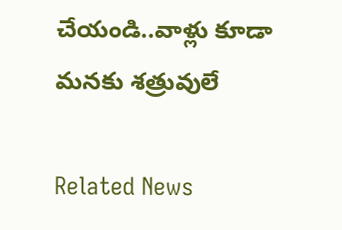చేయండి..వాళ్లు కూడా మ‌న‌కు శ‌త్రువులే

Related News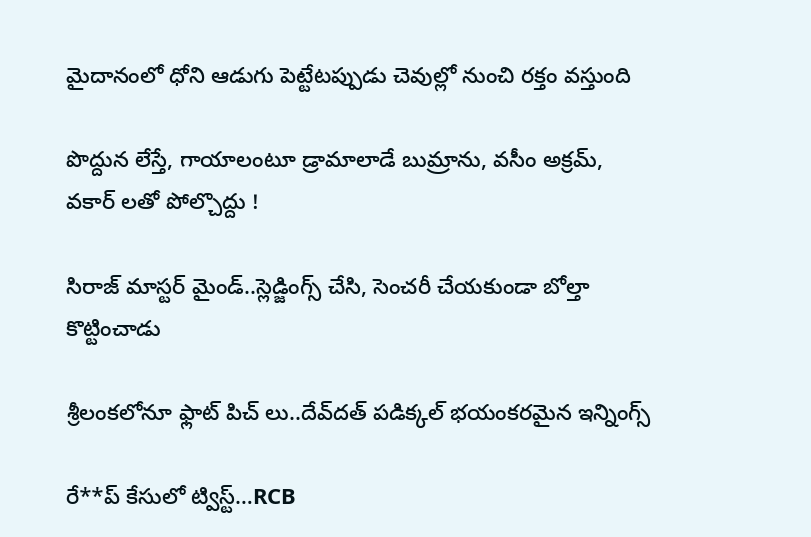మైదానంలో ధోని ఆడుగు పెట్టేట‌ప్పుడు చెవుల్లో నుంచి ర‌క్తం వ‌స్తుంది

పొద్దున లేస్తే, గాయాలంటూ డ్రామాలాడే బుమ్రాను, వ‌సీం అక్ర‌మ్, వ‌కార్ ల‌తో పోల్చొద్దు !

సిరాజ్ మాస్ట‌ర్ మైండ్..స్లెడ్జింగ్స్ చేసి, సెంచ‌రీ చేయ‌కుండా బోల్తా కొట్టించాడు

శ్రీలంక‌లోనూ ఫ్లాట్ పిచ్ లు..దేవ్‌దత్ పడిక్కల్ భ‌యంక‌ర‌మైన ఇన్నింగ్స్‌

రే**ప్ కేసులో ట్విస్ట్…RCB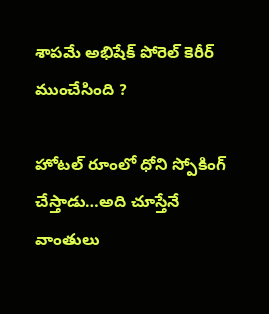శాప‌మే అభిషేక్ పోరెల్ కెరీర్ ముంచేసింది ?

హోట‌ల్ రూంలో ధోని స్పోకింగ్ చేస్తాడు…అది చూస్తేనే వాంతులు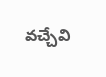వ‌చ్చేవి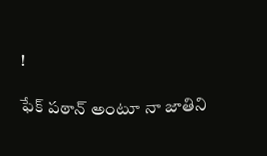!

ఫేక్‌ పఠాన్ అంటూ నా జాతిని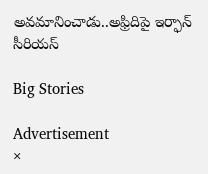అవ‌మానించాడు..అఫ్రిదిపై ఇర్ఫాన్ సీరియ‌స్‌

Big Stories

Advertisement
×